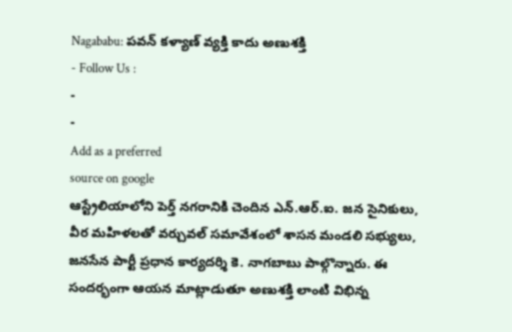Nagababu: పవన్ కళ్యాణ్ వ్యక్తి కాదు అణుశక్తి
- Follow Us :
-
-
Add as a preferred
source on google
ఆస్ట్రేలియాలోని పెర్త్ నగరానికి చెందిన ఎన్.ఆర్.ఐ. జన సైనికులు, వీర మహిళలతో వర్చువల్ సమావేశంలో శాసన మండలి సభ్యులు, జనసేన పార్టీ ప్రధాన కార్యదర్శి కె. నాగబాబు పాల్గొన్నారు. ఈ సందర్భంగా ఆయన మాట్లాడుతూ అణుశక్తి లాంటి విభిన్న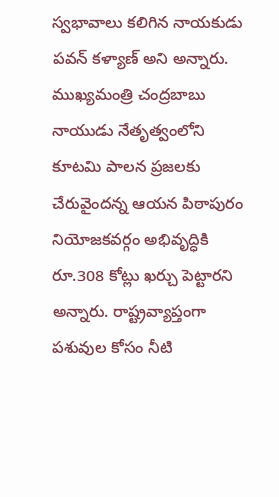స్వభావాలు కలిగిన నాయకుడు పవన్ కళ్యాణ్ అని అన్నారు. ముఖ్యమంత్రి చంద్రబాబు నాయుడు నేతృత్వంలోని కూటమి పాలన ప్రజలకు చేరువైందన్న ఆయన పిఠాపురం నియోజకవర్గం అభివృద్ధికి రూ.308 కోట్లు ఖర్చు పెట్టారని అన్నారు. రాష్ట్రవ్యాప్తంగా పశువుల కోసం నీటి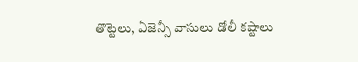తొట్టెలు, ఏజెన్సీ వాసులు డోలీ కష్టాలు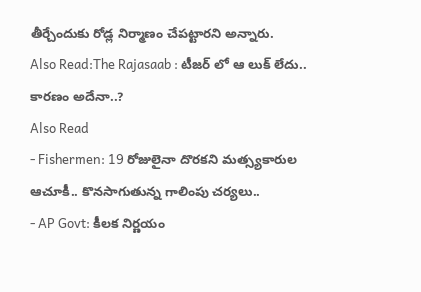తీర్చేందుకు రోడ్ల నిర్మాణం చేపట్టారని అన్నారు.
Also Read:The Rajasaab : టీజర్ లో ఆ లుక్ లేదు.. కారణం అదేనా..?
Also Read
- Fishermen: 19 రోజులైనా దొరకని మత్స్యకారుల ఆచూకీ.. కొనసాగుతున్న గాలింపు చర్యలు..
- AP Govt: కీలక నిర్ణయం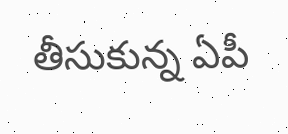తీసుకున్న ఏపీ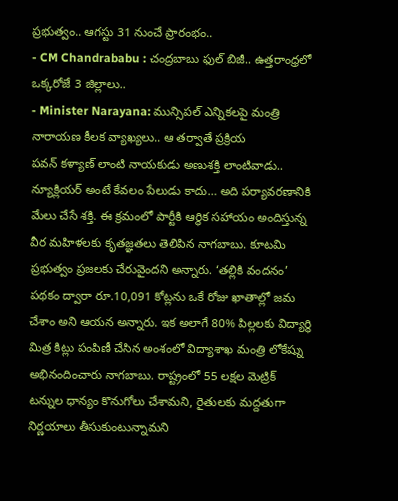ప్రభుత్వం.. ఆగస్టు 31 నుంచే ప్రారంభం..
- CM Chandrababu : చంద్రబాబు ఫుల్ బిజీ.. ఉత్తరాంధ్రలో ఒక్కరోజే 3 జిల్లాలు..
- Minister Narayana: మున్సిపల్ ఎన్నికలపై మంత్రి నారాయణ కీలక వ్యాఖ్యలు.. ఆ తర్వాతే ప్రక్రియ
పవన్ కళ్యాణ్ లాంటి నాయకుడు అణుశక్తి లాంటివాడు.. న్యూక్లియర్ అంటే కేవలం పేలుడు కాదు… అది పర్యావరణానికి మేలు చేసే శక్తి. ఈ క్రమంలో పార్టీకి ఆర్థిక సహాయం అందిస్తున్న వీర మహిళలకు కృతజ్ఞతలు తెలిపిన నాగబాబు. కూటమి ప్రభుత్వం ప్రజలకు చేరువైందని అన్నారు. ‘తల్లికి వందనం’ పథకం ద్వారా రూ.10,091 కోట్లను ఒకే రోజు ఖాతాల్లో జమ చేశాం అని ఆయన అన్నారు. ఇక అలాగే 80% పిల్లలకు విద్యార్థి మిత్ర కిట్లు పంపిణీ చేసిన అంశంలో విద్యాశాఖ మంత్రి లోకేష్ను అభినందించారు నాగబాబు. రాష్ట్రంలో 55 లక్షల మెట్రిక్ టన్నుల ధాన్యం కొనుగోలు చేశామని, రైతులకు మద్దతుగా నిర్ణయాలు తీసుకుంటున్నామని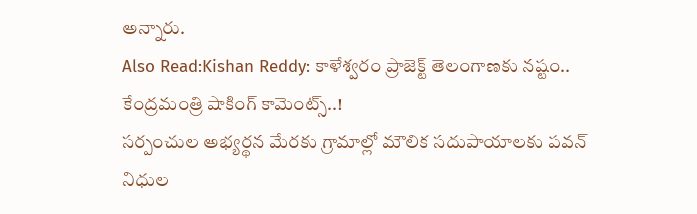అన్నారు.
Also Read:Kishan Reddy: కాళేశ్వరం ప్రాజెక్ట్ తెలంగాణకు నష్టం.. కేంద్రమంత్రి షాకింగ్ కామెంట్స్..!
సర్పంచుల అభ్యర్థన మేరకు గ్రామాల్లో మౌలిక సదుపాయాలకు పవన్ నిధుల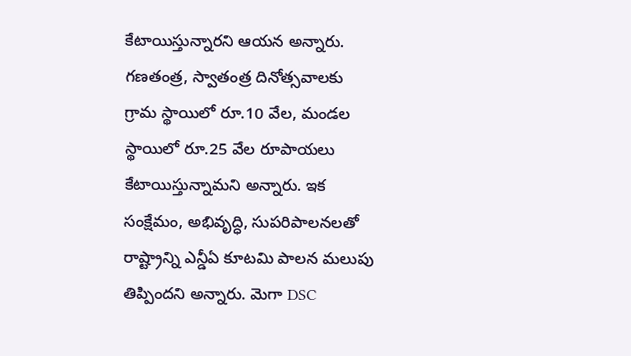కేటాయిస్తున్నారని ఆయన అన్నారు. గణతంత్ర, స్వాతంత్ర దినోత్సవాలకు గ్రామ స్థాయిలో రూ.10 వేల, మండల స్థాయిలో రూ.25 వేల రూపాయలు కేటాయిస్తున్నామని అన్నారు. ఇక సంక్షేమం, అభివృద్ధి, సుపరిపాలనలతో రాష్ట్రాన్ని ఎన్డీఏ కూటమి పాలన మలుపు తిప్పిందని అన్నారు. మెగా DSC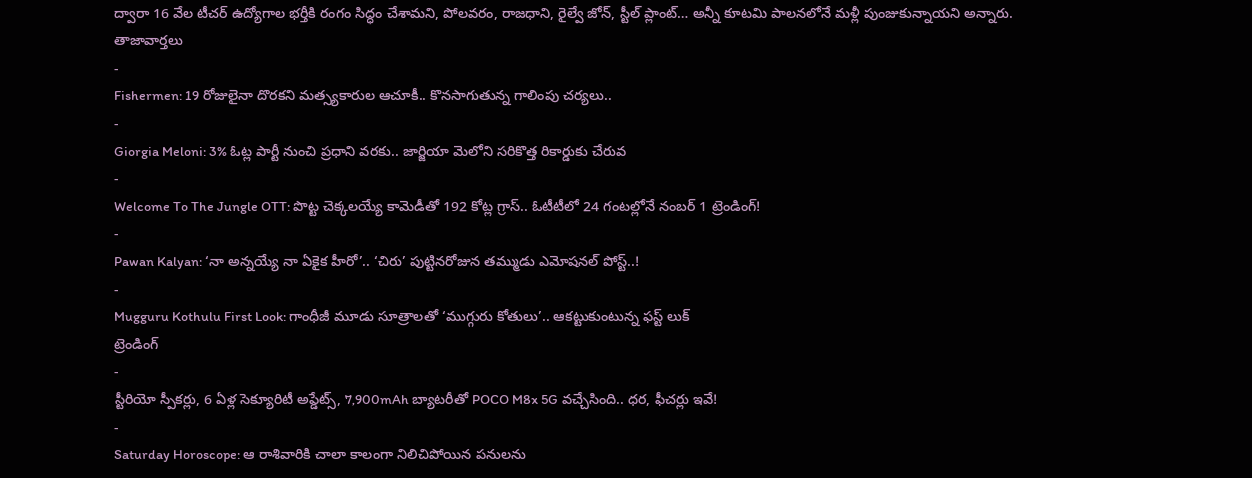ద్వారా 16 వేల టీచర్ ఉద్యోగాల భర్తీకి రంగం సిద్ధం చేశామని, పోలవరం, రాజధాని, రైల్వే జోన్, స్టీల్ ప్లాంట్… అన్నీ కూటమి పాలనలోనే మళ్లీ పుంజుకున్నాయని అన్నారు.
తాజావార్తలు
-
Fishermen: 19 రోజులైనా దొరకని మత్స్యకారుల ఆచూకీ.. కొనసాగుతున్న గాలింపు చర్యలు..
-
Giorgia Meloni: 3% ఓట్ల పార్టీ నుంచి ప్రధాని వరకు.. జార్జియా మెలోని సరికొత్త రికార్డుకు చేరువ
-
Welcome To The Jungle OTT: పొట్ట చెక్కలయ్యే కామెడీతో 192 కోట్ల గ్రాస్.. ఓటీటీలో 24 గంటల్లోనే నంబర్ 1 ట్రెండింగ్!
-
Pawan Kalyan: ‘నా అన్నయ్యే నా ఏకైక హీరో’.. ‘చిరు’ పుట్టినరోజున తమ్ముడు ఎమోషనల్ పోస్ట్..!
-
Mugguru Kothulu First Look: గాంధీజీ మూడు సూత్రాలతో ‘ముగ్గురు కోతులు’.. ఆకట్టుకుంటున్న ఫస్ట్ లుక్
ట్రెండింగ్
-
స్టీరియో స్పీకర్లు, 6 ఏళ్ల సెక్యూరిటీ అప్డేట్స్, 7,900mAh బ్యాటరీతో POCO M8x 5G వచ్చేసింది.. ధర, ఫీచర్లు ఇవే!
-
Saturday Horoscope: ఆ రాశివారికి చాలా కాలంగా నిలిచిపోయిన పనులను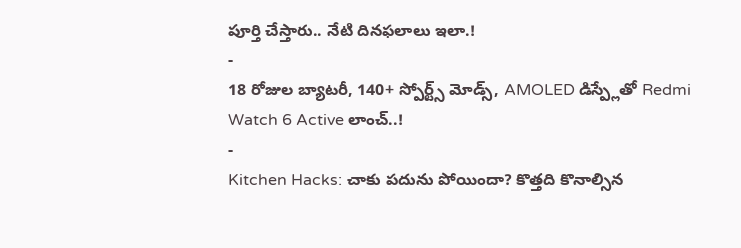పూర్తి చేస్తారు.. నేటి దినఫలాలు ఇలా.!
-
18 రోజుల బ్యాటరీ, 140+ స్పోర్ట్స్ మోడ్స్, AMOLED డిస్ప్లేతో Redmi Watch 6 Active లాంచ్..!
-
Kitchen Hacks: చాకు పదును పోయిందా? కొత్తది కొనాల్సిన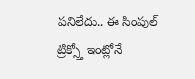పనిలేదు.. ఈ సింపుల్ ట్రిక్స్తో ఇంట్లోనే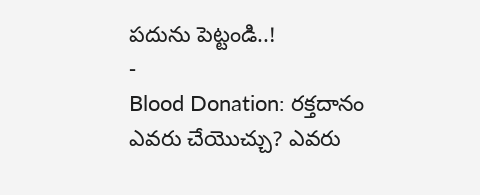పదును పెట్టండి..!
-
Blood Donation: రక్తదానం ఎవరు చేయొచ్చు? ఎవరు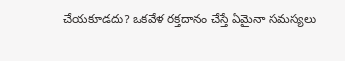చేయకూడదు? ఒకవేళ రక్తదానం చేస్తే ఏమైనా సమస్యలు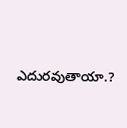ఎదురవుతాయా.?